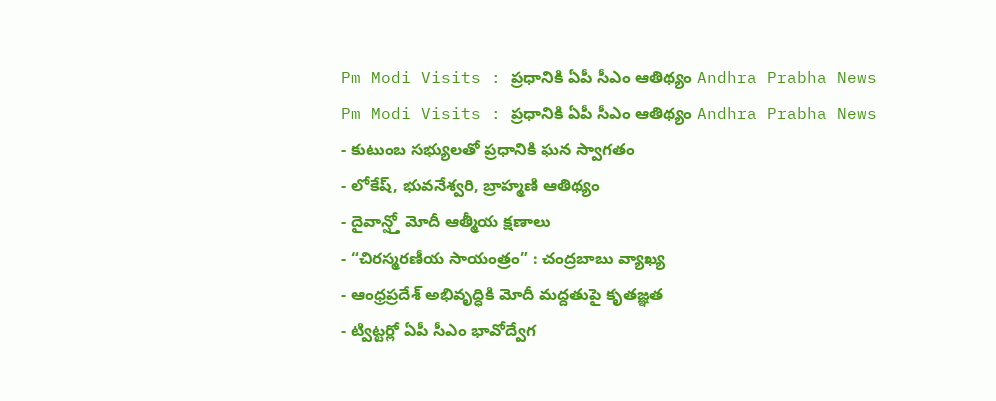Pm Modi Visits : ప్రధానికి ఏపీ సీఎం ఆతిథ్యం Andhra Prabha News
Pm Modi Visits : ప్రధానికి ఏపీ సీఎం ఆతిథ్యం Andhra Prabha News
- కుటుంబ సభ్యులతో ప్రధానికి ఘన స్వాగతం
- లోకేష్, భువనేశ్వరి, బ్రాహ్మణి ఆతిథ్యం
- దైవాన్ష్తో మోదీ ఆత్మీయ క్షణాలు
- “చిరస్మరణీయ సాయంత్రం” : చంద్రబాబు వ్యాఖ్య
- ఆంధ్రప్రదేశ్ అభివృద్ధికి మోదీ మద్దతుపై కృతజ్ఞత
- ట్విట్టర్లో ఏపీ సీఎం భావోద్వేగ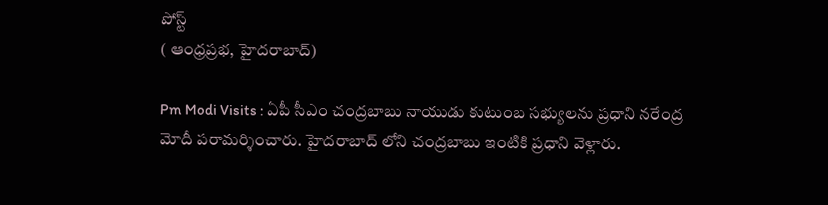పోస్ట్
( ఆంధ్రప్రభ, హైదరాబాద్)

Pm Modi Visits : ఏపీ సీఎం చంద్రబాబు నాయుడు కుటుంబ సభ్యులను ప్రధాని నరేంద్ర మోదీ పరామర్శించారు. హైదరాబాద్ లోని చంద్రబాబు ఇంటికి ప్రధాని వెళ్లారు.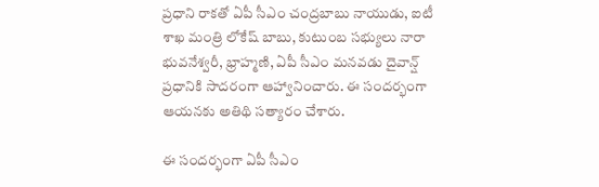ప్రధాని రాకతో ఏపీ సీఎం చంద్రబాబు నాయుడు, ఐటీ శాఖ మంత్రి లోకేష్ బాబు, కుటుంబ సభ్యులు నారా భువనేశ్వరీ, భ్రాహ్మణి, ఏపీ సీఎం మనవడు దైవాన్ష్ ప్రధానికి సాదరంగా ఆహ్వానించారు. ఈ సందర్భంగా ఆయనకు అతిథి సత్యారం చేశారు.

ఈ సందర్భంగా ఏపీ సీఎం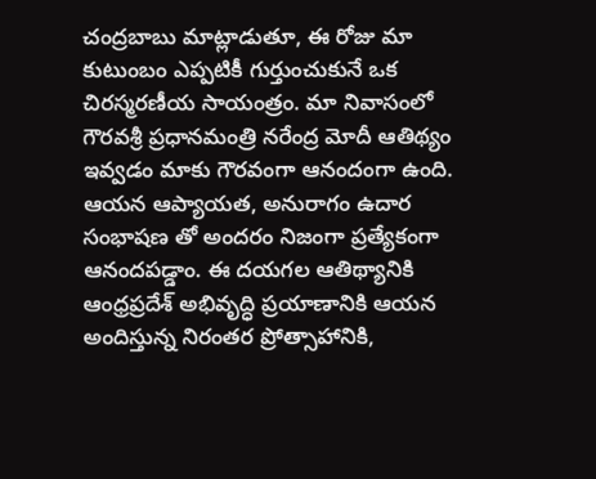చంద్రబాబు మాట్లాడుతూ, ఈ రోజు మా కుటుంబం ఎప్పటికీ గుర్తుంచుకునే ఒక చిరస్మరణీయ సాయంత్రం. మా నివాసంలో గౌరవశ్రీ ప్రధానమంత్రి నరేంద్ర మోదీ ఆతిథ్యం ఇవ్వడం మాకు గౌరవంగా ఆనందంగా ఉంది. ఆయన ఆప్యాయత, అనురాగం ఉదార సంభాషణ తో అందరం నిజంగా ప్రత్యేకంగా ఆనందపడ్డాం. ఈ దయగల ఆతిథ్యానికి ఆంధ్రప్రదేశ్ అభివృద్ధి ప్రయాణానికి ఆయన అందిస్తున్న నిరంతర ప్రోత్సాహానికి,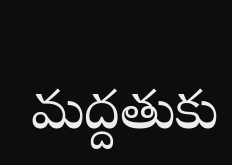మద్దతుకు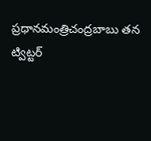ప్రధానమంత్రిచంద్రబాబు తన ట్విట్టర్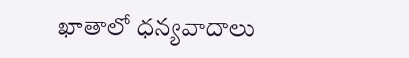ఖాతాలో ధన్యవాదాలు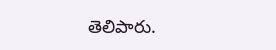తెలిపారు.